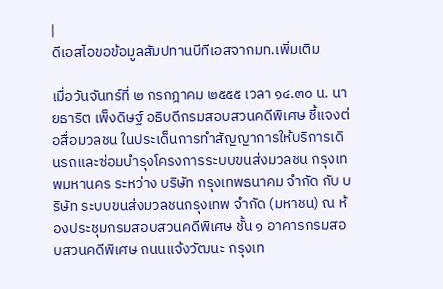|
ดีเอสไอขอข้อมูลสัมปทานบีทีเอสจากมท.เพิ่มเติม

เมื่อวันจันทร์ที่ ๒ กรกฎาคม ๒๕๕๕ เวลา ๑๔.๓๐ น. นายธาริต เพ็งดิษฐ์ อธิบดีกรมสอบสวนคดีพิเศษ ชี้แจงต่อสื่อมวลชน ในประเด็นการทำสัญญาการให้บริการเดินรถและซ่อมบำรุงโครงการระบบขนส่งมวลชน กรุงเทพมหานคร ระหว่าง บริษัท กรุงเทพธนาคม จำกัด กับ บริษัท ระบบขนส่งมวลชนกรุงเทพ จำกัด (มหาชน) ณ ห้องประชุมกรมสอบสวนคดีพิเศษ ชั้น ๑ อาคารกรมสอบสวนคดีพิเศษ ถนนแจ้งวัฒนะ กรุงเท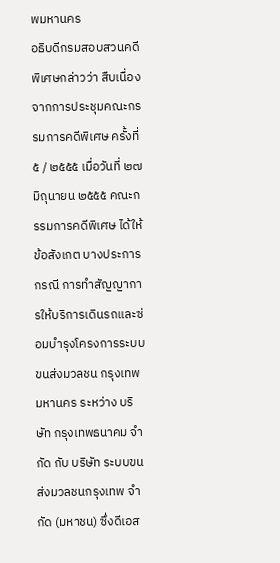พมหานคร
อธิบดีกรมสอบสวนคดีพิเศษกล่าวว่า สืบเนื่องจากการประชุมคณะกรรมการคดีพิเศษ ครั้งที่ ๕ / ๒๕๕๕ เมื่อวันที่ ๒๗ มิถุนายน ๒๕๕๕ คณะกรรมการคดีพิเศษ ได้ให้ข้อสังเกต บางประการ กรณี การทำสัญญาการให้บริการเดินรถและซ่อมบำรุงโครงการระบบขนส่งมวลชน กรุงเทพมหานคร ระหว่าง บริษัท กรุงเทพธนาคม จำกัด กับ บริษัท ระบบขนส่งมวลชนกรุงเทพ จำกัด (มหาชน) ซึ่งดีเอส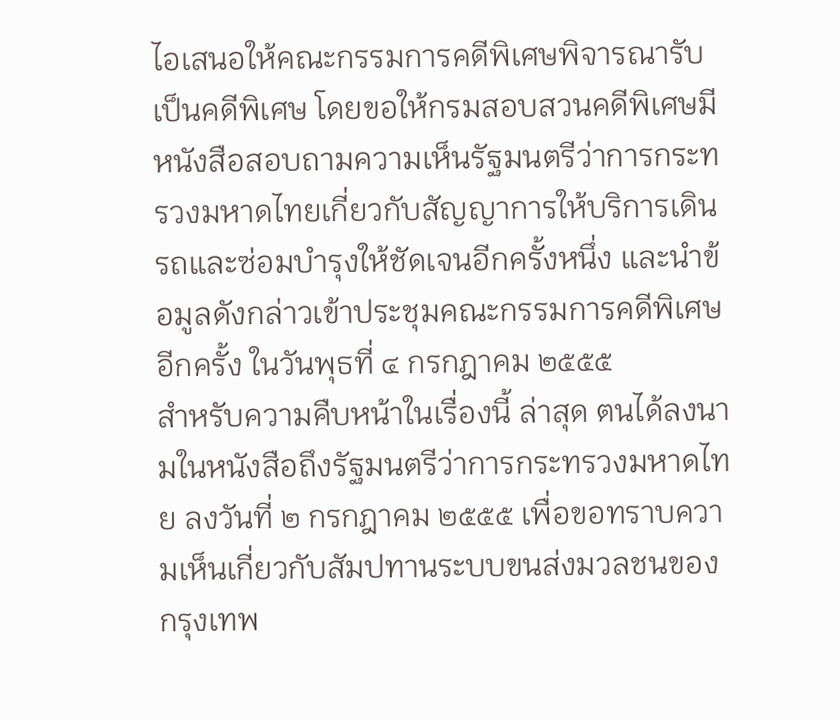ไอเสนอให้คณะกรรมการคดีพิเศษพิจารณารับเป็นคดีพิเศษ โดยขอให้กรมสอบสวนคดีพิเศษมีหนังสือสอบถามความเห็นรัฐมนตรีว่าการกระทรวงมหาดไทยเกี่ยวกับสัญญาการให้บริการเดินรถและซ่อมบำรุงให้ชัดเจนอีกครั้งหนึ่ง และนำข้อมูลดังกล่าวเข้าประชุมคณะกรรมการคดีพิเศษอีกครั้ง ในวันพุธที่ ๔ กรกฎาคม ๒๕๕๕
สำหรับความคืบหน้าในเรื่องนี้ ล่าสุด ตนได้ลงนามในหนังสือถึงรัฐมนตรีว่าการกระทรวงมหาดไทย ลงวันที่ ๒ กรกฎาคม ๒๕๕๕ เพื่อขอทราบความเห็นเกี่ยวกับสัมปทานระบบขนส่งมวลชนของกรุงเทพ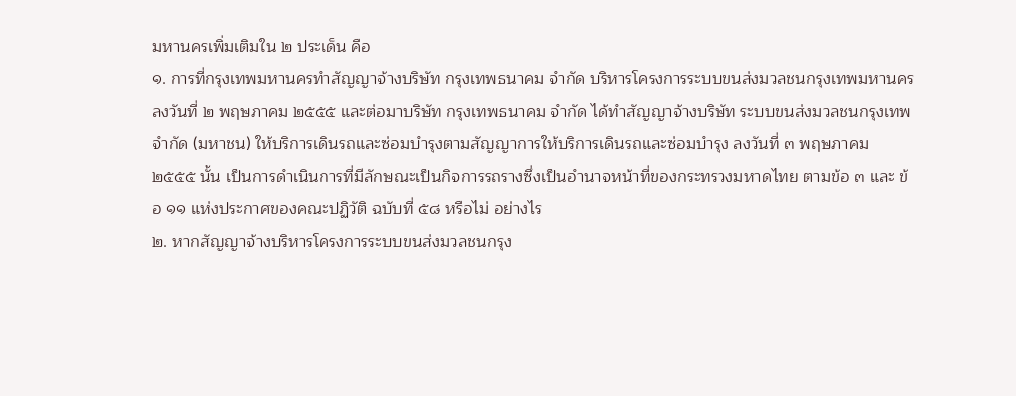มหานครเพิ่มเติมใน ๒ ประเด็น คือ
๑. การที่กรุงเทพมหานครทำสัญญาจ้างบริษัท กรุงเทพธนาคม จำกัด บริหารโครงการระบบขนส่งมวลชนกรุงเทพมหานคร ลงวันที่ ๒ พฤษภาคม ๒๕๕๕ และต่อมาบริษัท กรุงเทพธนาคม จำกัด ได้ทำสัญญาจ้างบริษัท ระบบขนส่งมวลชนกรุงเทพ จำกัด (มหาชน) ให้บริการเดินรถและซ่อมบำรุงตามสัญญาการให้บริการเดินรถและซ่อมบำรุง ลงวันที่ ๓ พฤษภาคม ๒๕๕๕ นั้น เป็นการดำเนินการที่มีลักษณะเป็นกิจการรถรางซึ่งเป็นอำนาจหน้าที่ของกระทรวงมหาดไทย ตามข้อ ๓ และ ข้อ ๑๑ แห่งประกาศของคณะปฏิวัติ ฉบับที่ ๕๘ หรือไม่ อย่างไร
๒. หากสัญญาจ้างบริหารโครงการระบบขนส่งมวลชนกรุง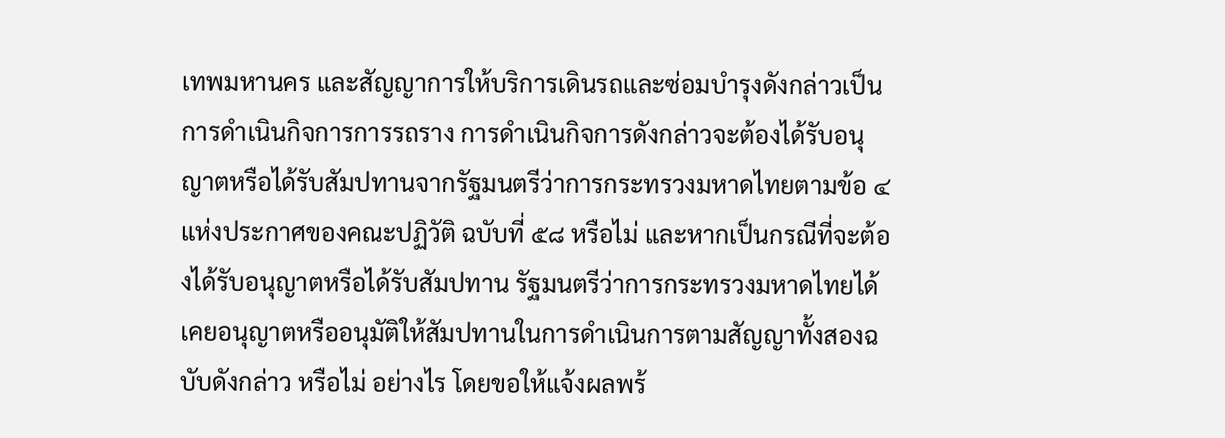เทพมหานคร และสัญญาการให้บริการเดินรถและซ่อมบำรุงดังกล่าวเป็นการดำเนินกิจการการรถราง การดำเนินกิจการดังกล่าวจะต้องได้รับอนุญาตหรือได้รับสัมปทานจากรัฐมนตรีว่าการกระทรวงมหาดไทยตามข้อ ๔ แห่งประกาศของคณะปฏิวัติ ฉบับที่ ๕๘ หรือไม่ และหากเป็นกรณีที่จะต้องได้รับอนุญาตหรือได้รับสัมปทาน รัฐมนตรีว่าการกระทรวงมหาดไทยได้เคยอนุญาตหรืออนุมัติให้สัมปทานในการดำเนินการตามสัญญาทั้งสองฉบับดังกล่าว หรือไม่ อย่างไร โดยขอให้แจ้งผลพร้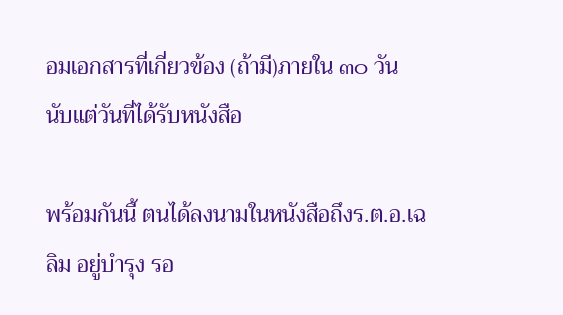อมเอกสารที่เกี่ยวข้อง (ถ้ามี)ภายใน ๓๐ วัน นับแต่วันที่ได้รับหนังสือ

พร้อมกันนี้ ตนได้ลงนามในหนังสือถึงร.ต.อ.เฉลิม อยู่บำรุง รอ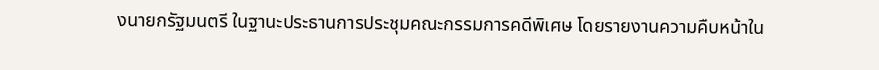งนายกรัฐมนตรี ในฐานะประธานการประชุมคณะกรรมการคดีพิเศษ โดยรายงานความคืบหน้าใน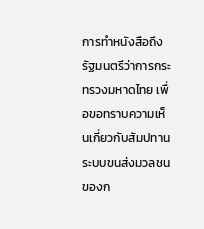การทำหนังสือถึงรัฐมนตรีว่าการกระทรวงมหาดไทย เพื่อขอทราบความเห็นเกี่ยวกับสัมปทานระบบขนส่งมวลชนของก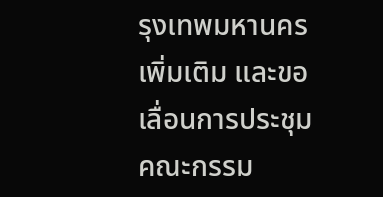รุงเทพมหานครเพิ่มเติม และขอเลื่อนการประชุมคณะกรรม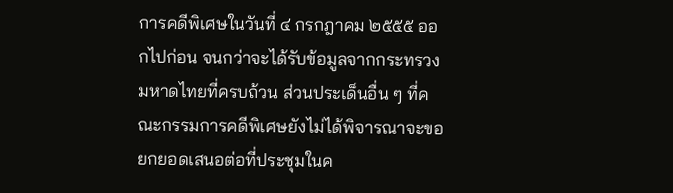การคดีพิเศษในวันที่ ๔ กรกฎาคม ๒๕๕๕ ออกไปก่อน จนกว่าจะได้รับข้อมูลจากกระทรวงมหาดไทยที่ครบถ้วน ส่วนประเด็นอื่น ๆ ที่คณะกรรมการคดีพิเศษยังไม่ได้พิจารณาจะขอยกยอดเสนอต่อที่ประชุมในค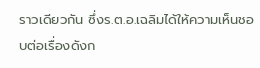ราวเดียวกัน ซึ่งร.ต.อ.เฉลิมได้ให้ความเห็นชอบต่อเรื่องดังก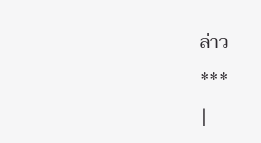ล่าว
***
|